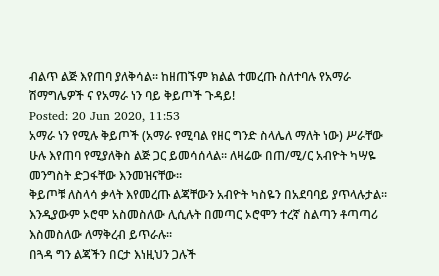ብልጥ ልጅ እየጠባ ያለቅሳል፡፡ ከዘጠኙም ክልል ተመረጡ ስለተባሉ የአማራ ሽማግሌዎች ና የአማራ ነን ባይ ቅይጦች ጉዳይ!
Posted: 20 Jun 2020, 11:53
አማራ ነን የሚሉ ቅይጦች (አማራ የሚባል የዘር ግንድ ስላሌለ ማለት ነው) ሥራቸው ሁሉ እየጠባ የሚያለቅስ ልጅ ጋር ይመሳሰላል፡፡ ለዛሬው በጠ/ሚ/ር አብዮት ካሣዬ መንግስት ድጋፋቸው እንመዝናቸው፡፡
ቅይጦቹ ለስላሳ ቃላት እየመረጡ ልጃቸውን አብዮት ካስዬን በአደባባይ ያጥላሉታል፡፡ እንዲያውም ኦሮሞ አስመስለው ሊሲሉት በመጣር ኦሮሞን ተረኛ ስልጣን ቶጣጣሪ እስመስለው ለማቅረብ ይጥራሉ፡፡
በጓዳ ግን ልጃችን በርታ እነዚህን ጋሉች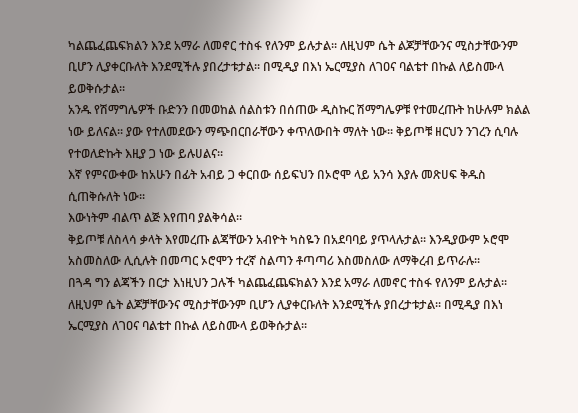ካልጨፈጨፍክልን እንደ አማራ ለመኖር ተስፋ የለንም ይሉታል፡፡ ለዚህም ሴት ልጆቻቸውንና ሚስታቸውንም ቢሆን ሊያቀርቡለት እንደሚችሉ ያበረታቱታል፡፡ በሚዲያ በእነ ኤርሚያስ ለገዐና ባልቴተ በኩል ለይስሙላ ይወቅሱታል፡፡
አንዱ የሽማግሌዎች ቡድንን በመወከል ሰልስቱን በሰጠው ዲስኩር ሽማግሌዎቹ የተመረጡት ከሁሉም ክልል ነው ይለናል፡፡ ያው የተለመደውን ማጭበርበራቸውን ቀጥለውበት ማለት ነው፡፡ ቅይጦቹ ዘርህን ንገረን ሲባሉ የተወለድኩት እዚያ ጋ ነው ይሉሀልና፡፡
እኛ የምናውቀው ከአሁን በፊት አብይ ጋ ቀርበው ሰይፍህን በኦሮሞ ላይ አንሳ እያሉ መጽሀፍ ቅዱስ ሲጠቅሱለት ነው፡፡
እውነትም ብልጥ ልጅ እየጠባ ያልቅሳል፡፡
ቅይጦቹ ለስላሳ ቃላት እየመረጡ ልጃቸውን አብዮት ካስዬን በአደባባይ ያጥላሉታል፡፡ እንዲያውም ኦሮሞ አስመስለው ሊሲሉት በመጣር ኦሮሞን ተረኛ ስልጣን ቶጣጣሪ እስመስለው ለማቅረብ ይጥራሉ፡፡
በጓዳ ግን ልጃችን በርታ እነዚህን ጋሉች ካልጨፈጨፍክልን እንደ አማራ ለመኖር ተስፋ የለንም ይሉታል፡፡ ለዚህም ሴት ልጆቻቸውንና ሚስታቸውንም ቢሆን ሊያቀርቡለት እንደሚችሉ ያበረታቱታል፡፡ በሚዲያ በእነ ኤርሚያስ ለገዐና ባልቴተ በኩል ለይስሙላ ይወቅሱታል፡፡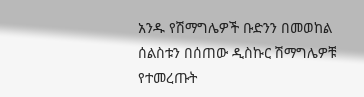አንዱ የሽማግሌዎች ቡድንን በመወከል ሰልስቱን በሰጠው ዲስኩር ሽማግሌዎቹ የተመረጡት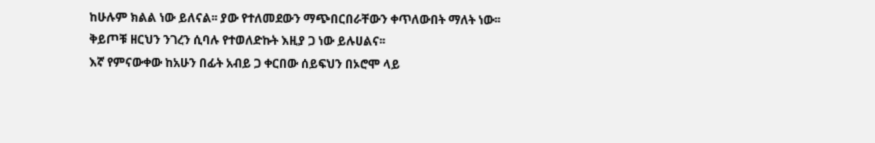ከሁሉም ክልል ነው ይለናል፡፡ ያው የተለመደውን ማጭበርበራቸውን ቀጥለውበት ማለት ነው፡፡ ቅይጦቹ ዘርህን ንገረን ሲባሉ የተወለድኩት እዚያ ጋ ነው ይሉሀልና፡፡
እኛ የምናውቀው ከአሁን በፊት አብይ ጋ ቀርበው ሰይፍህን በኦሮሞ ላይ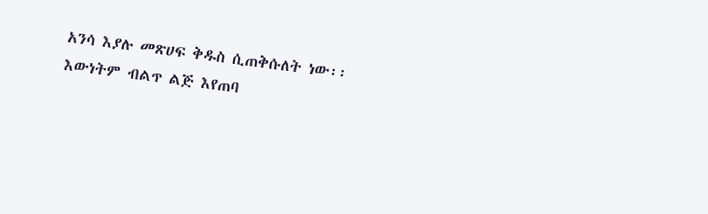አንሳ እያሉ መጽሀፍ ቅዱስ ሲጠቅሱለት ነው፡፡
እውነትም ብልጥ ልጅ እየጠባ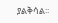ያልቅሳል፡፡